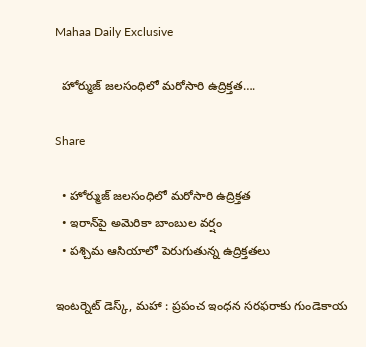Mahaa Daily Exclusive

  హోర్ముజ్ జలసంధిలో మరోసారి ఉద్రిక్తత….

Share

  • హోర్ముజ్ జలసంధిలో మరోసారి ఉద్రిక్తత
  • ఇరాన్‌పై అమెరికా బాంబుల వర్షం
  • పశ్చిమ ఆసియాలో పెరుగుతున్న ఉద్రిక్తతలు

ఇంటర్నెట్ డెస్క్, మహా : ప్రపంచ ఇంధన సరఫరాకు గుండెకాయ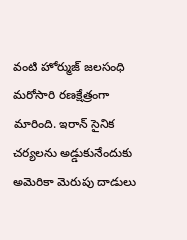వంటి హోర్ముజ్ జలసంధి మరోసారి రణక్షేత్రంగా మారింది. ఇరాన్ సైనిక చర్యలను అడ్డుకునేందుకు అమెరికా మెరుపు దాడులు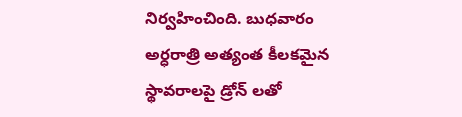నిర్వహించింది. బుధవారం అర్ధరాత్రి అత్యంత కీలకమైన స్థావరాలపై డ్రోన్ లతో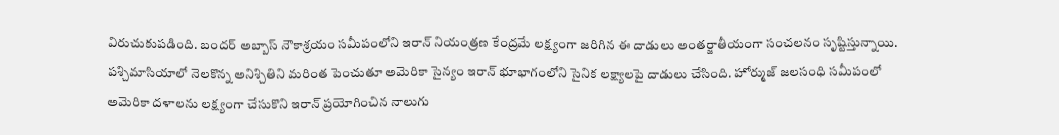విరుచుకుపడింది. బందర్ అబ్బాస్‌ నౌకాశ్రయం సమీపంలోని ఇరాన్ నియంత్రణ కేంద్రమే లక్ష్యంగా జరిగిన ఈ దాడులు అంతర్జాతీయంగా సంచలనం సృష్టిస్తున్నాయి. పశ్చిమాసియాలో నెలకొన్న అనిశ్చితిని మరింత పెంచుతూ అమెరికా సైన్యం ఇరాన్ భూభాగంలోని సైనిక లక్ష్యాలపై దాడులు చేసింది. హోర్ముజ్ జలసంధి సమీపంలో అమెరికా దళాలను లక్ష్యంగా చేసుకొని ఇరాన్ ప్రయోగించిన నాలుగు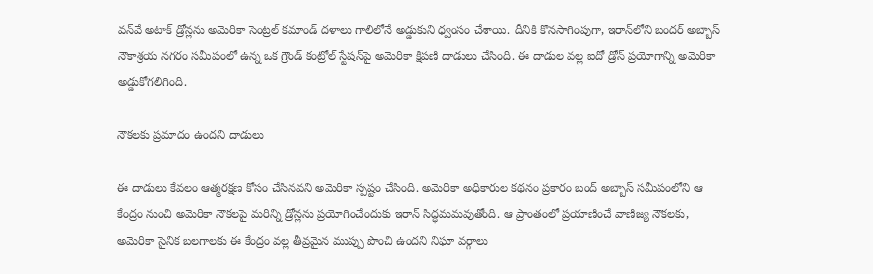వన్‌వే అటాక్ డ్రోన్లను అమెరికా సెంట్రల్ కమాండ్ దళాలు గాలిలోనే అడ్డుకుని ధ్వంసం చేశాయి. దీనికి కొనసాగింపుగా, ఇరాన్‌లోని బందర్ అబ్బాస్‌ నౌకాశ్రయ నగరం సమీపంలో ఉన్న ఒక గ్రౌండ్ కంట్రోల్ స్టేషన్‌పై అమెరికా క్షిపణి దాడులు చేసింది. ఈ దాడుల వల్ల ఐదో డ్రోన్ ప్రయోగాన్ని అమెరికా అడ్డుకోగలిగింది.

నౌకలకు ప్రమాదం ఉందని దాడులు

ఈ దాడులు కేవలం ఆత్మరక్షణ కోసం చేసినవని అమెరికా స్పష్టం చేసింది. అమెరికా అధికారుల కథనం ప్రకారం బంద్ అబ్బాస్ సమీపంలోని ఆ కేంద్రం నుంచి అమెరికా నౌకలపై మరిన్ని డ్రోన్లను ప్రయోగించేందుకు ఇరాన్ సిద్ధమమవుతోంది. ఆ ప్రాంతంలో ప్రయాణించే వాణిజ్య నౌకలకు, అమెరికా సైనిక బలగాలకు ఈ కేంద్రం వల్ల తీవ్రమైన ముప్పు పొంచి ఉందని నిఘా వర్గాలు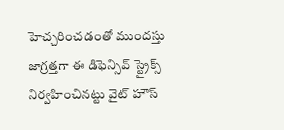హెచ్చరించడంతో ముందస్తు జాగ్రత్తగా ఈ డిఫెన్సివ్ స్ట్రైక్స్ నిర్వహించినట్టు వైట్ హౌస్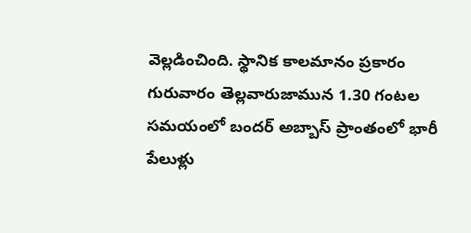వెల్లడించింది. స్థానిక కాలమానం ప్రకారం గురువారం తెల్లవారుజామున 1.30 గంటల సమయంలో బందర్ అబ్బాస్‌ ప్రాంతంలో భారీ పేలుళ్లు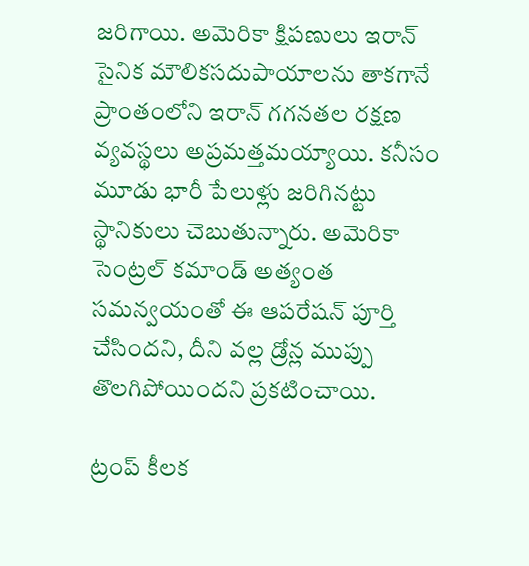జరిగాయి. అమెరికా క్షిపణులు ఇరాన్ సైనిక మౌలికసదుపాయాలను తాకగానే ప్రాంతంలోని ఇరాన్ గగనతల రక్షణ వ్యవస్థలు అప్రమత్తమయ్యాయి. కనీసం మూడు భారీ పేలుళ్లు జరిగినట్టు స్థానికులు చెబుతున్నారు. అమెరికా సెంట్రల్ కమాండ్ అత్యంత సమన్వయంతో ఈ ఆపరేషన్ పూర్తి చేసిందని, దీని వల్ల డ్రోన్ల ముప్పు తొలగిపోయిందని ప్రకటించాయి.

ట్రంప్ కీలక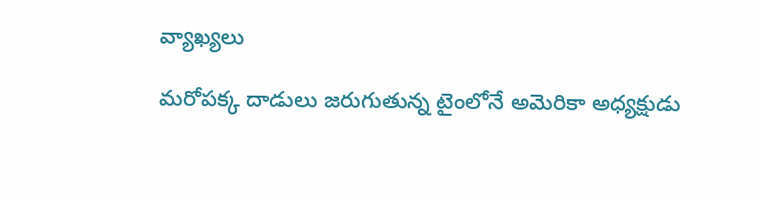వ్యాఖ్యలు

మరోపక్క దాడులు జరుగుతున్న టైంలోనే అమెరికా అధ్యక్షుడు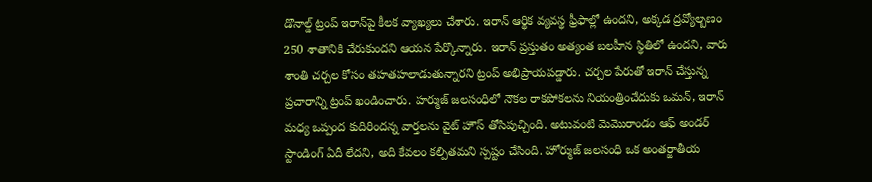డొనాల్డ్ ట్రంప్‌ ఇరాన్‌పై కీలక వ్యాఖ్యలు చేశారు. ఇరాన్ ఆర్థిక వ్యవస్థ ఫ్రీఫాల్లో ఉందని, అక్కడ ద్రవ్యోల్బణం 250 శాతానికి చేరుకుందని ఆయన పేర్కొన్నారు. ఇరాన్ ప్రస్తుతం అత్యంత బలహీన స్థితిలో ఉందని, వారు శాంతి చర్చల కోసం తహతహలాడుతున్నారని ట్రంప్ అభిప్రాయపడ్డారు. చర్చల పేరుతో ఇరాన్ చేస్తున్న ప్రచారాన్ని ట్రంప్ ఖండించారు. హర్ముజ్ జలసంధిలో నౌకల రాకపోకలను నియంత్రించేదుకు ఒమన్, ఇరాన్ మధ్య ఒప్పంద కుదిరిందన్న వార్తలను వైట్ హౌస్ తోసిపుచ్చింది. అటువంటి మెమొరాండం ఆఫ్ అండర్ స్టాండింగ్ ఏదీ లేదని, అది కేవలం కల్పితమని స్పష్టం చేసింది. హోర్ముజ్ జలసంధి ఒక అంతర్జాతీయ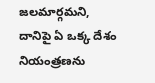జలమార్గమని, దానిపై ఏ ఒక్క దేశం నియంత్రణను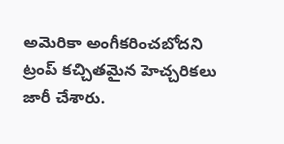అమెరికా అంగీకరించబోదని ట్రంప్ కచ్చితమైన హెచ్చరికలు జారీ చేశారు.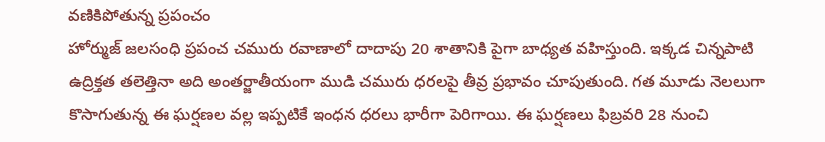వణికిపోతున్న ప్రపంచం
హోర్ముజ్ జలసంధి ప్రపంచ చమురు రవాణాలో దాదాపు 20 శాతానికి పైగా బాధ్యత వహిస్తుంది. ఇక్కడ చిన్నపాటి ఉద్రిక్తత తలెత్తినా అది అంతర్జాతీయంగా ముడి చమురు ధరలపై తీవ్ర ప్రభావం చూపుతుంది. గత మూడు నెలలుగా కొసాగుతున్న ఈ ఘర్షణల వల్ల ఇప్పటికే ఇంధన ధరలు భారీగా పెరిగాయి. ఈ ఘర్షణలు ఫిబ్రవరి 28 నుంచి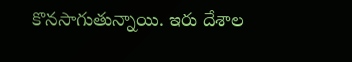కొనసాగుతున్నాయి. ఇరు దేశాల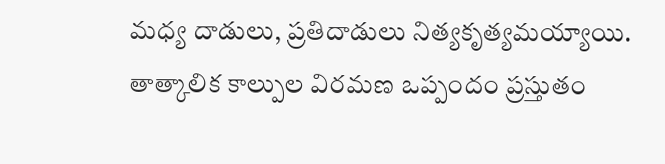మధ్య దాడులు, ప్రతిదాడులు నిత్యకృత్యమయ్యాయి. తాత్కాలిక కాల్పుల విరమణ ఒప్పందం ప్రస్తుతం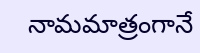నామమాత్రంగానే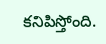కనిపిస్తోంది.